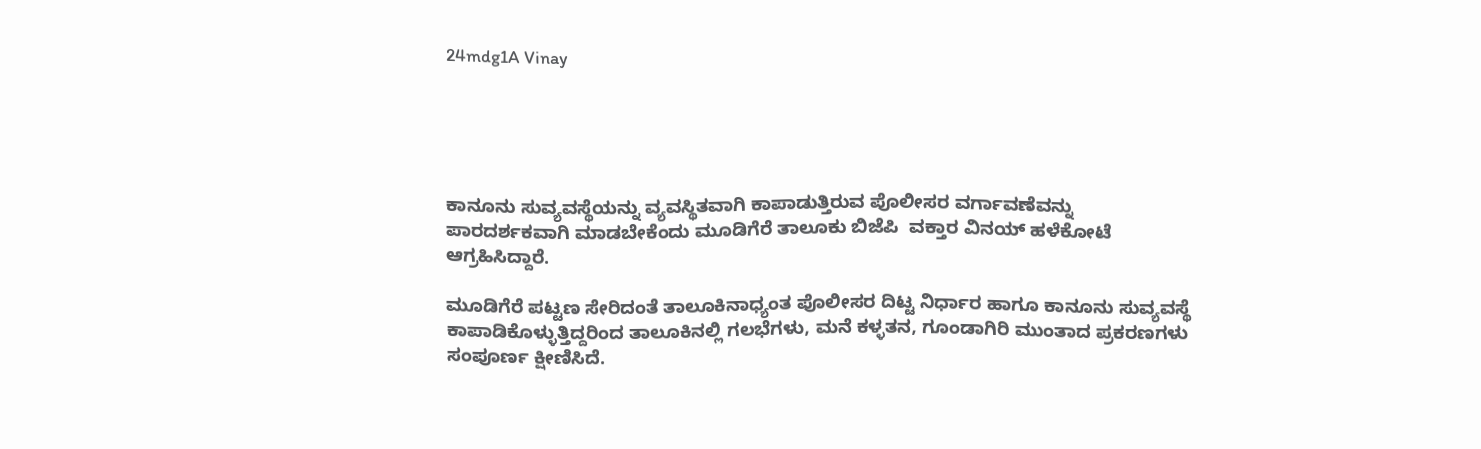24mdg1A Vinay





ಕಾನೂನು ಸುವ್ಯವಸ್ಥೆಯನ್ನು ವ್ಯವಸ್ಥಿತವಾಗಿ ಕಾಪಾಡುತ್ತಿರುವ ಪೊಲೀಸರ ವರ್ಗಾವಣೆವನ್ನು  ಪಾರದರ್ಶಕವಾಗಿ ಮಾಡಬೇಕೆಂದು ಮೂಡಿಗೆರೆ ತಾಲೂಕು ಬಿಜೆಪಿ  ವಕ್ತಾರ ವಿನಯ್ ಹಳೆಕೋಟೆ ಆಗ್ರಹಿಸಿದ್ದಾರೆ.

ಮೂಡಿಗೆರೆ ಪಟ್ಟಣ ಸೇರಿದಂತೆ ತಾಲೂಕಿನಾಧ್ಯಂತ ಪೊಲೀಸರ ದಿಟ್ಟ ನಿರ್ಧಾರ ಹಾಗೂ ಕಾನೂನು ಸುವ್ಯವಸ್ಥೆ ಕಾಪಾಡಿಕೊಳ್ಳುತ್ತಿದ್ದರಿಂದ ತಾಲೂಕಿನಲ್ಲಿ ಗಲಭೆಗಳು, ಮನೆ ಕಳ್ಳತನ, ಗೂಂಡಾಗಿರಿ ಮುಂತಾದ ಪ್ರಕರಣಗಳು ಸಂಪೂರ್ಣ ಕ್ಷೀಣಿಸಿದೆ.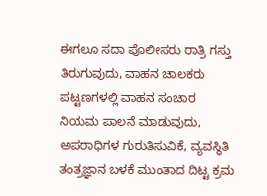ಈಗಲೂ ಸದಾ ಪೊಲೀಸರು ರಾತ್ರಿ ಗಸ್ತು ತಿರುಗುವುದು, ವಾಹನ ಚಾಲಕರು ಪಟ್ಟಣಗಳಲ್ಲಿ ವಾಹನ ಸಂಚಾರ ನಿಯಮ ಪಾಲನೆ ಮಾಡುವುದು, ಅಪರಾಧಿಗಳ ಗುರುತಿಸುವಿಕೆ, ವ್ಯವಸ್ಥಿತಿ ತಂತ್ರಜ್ಞಾನ ಬಳಕೆ ಮುಂತಾದ ದಿಟ್ಟ ಕ್ರಮ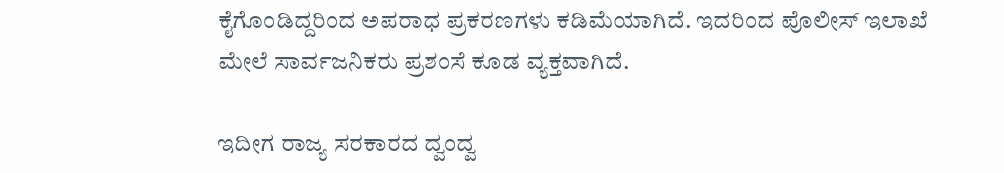ಕೈಗೊಂಡಿದ್ದರಿಂದ ಅಪರಾಧ ಪ್ರಕರಣಗಳು ಕಡಿಮೆಯಾಗಿದೆ. ಇದರಿಂದ ಪೊಲೀಸ್ ಇಲಾಖೆ ಮೇಲೆ ಸಾರ್ವಜನಿಕರು ಪ್ರಶಂಸೆ ಕೂಡ ವ್ಯಕ್ತವಾಗಿದೆ.

ಇದೀಗ ರಾಜ್ಯ ಸರಕಾರದ ದ್ವಂದ್ವ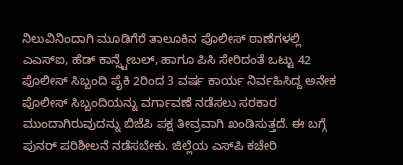ನಿಲುವಿನಿಂದಾಗಿ ಮೂಡಿಗೆರೆ ತಾಲೂಕಿನ ಪೊಲೀಸ್ ಠಾಣೆಗಳಲ್ಲಿ ಎಎಸ್‌ಐ, ಹೆಡ್ ಕಾನ್ಸ್ಟೇಬಲ್, ಹಾಗೂ ಪಿಸಿ ಸೇರಿದಂತೆ ಒಟ್ಟು 42 ಪೊಲೀಸ್ ಸಿಬ್ಬಂದಿ ಪೈಕಿ 2ರಿಂದ 3 ವರ್ಷ ಕಾರ್ಯ ನಿರ್ವಹಿಸಿದ್ದ ಅನೇಕ ಪೊಲೀಸ್ ಸಿಬ್ಬಂದಿಯನ್ನು ವರ್ಗಾವಣೆ ನಡೆಸಲು ಸರಕಾರ ಮುಂದಾಗಿರುವುದನ್ನು ಬಿಜೆಪಿ ಪಕ್ಷ ತೀವ್ರವಾಗಿ ಖಂಡಿಸುತ್ತದೆ. ಈ ಬಗ್ಗೆ ಪುನರ್ ಪರಿಶೀಲನೆ ನಡೆಸಬೇಕು. ಜಿಲ್ಲೆಯ ಎಸ್‌ಪಿ ಕಚೇರಿ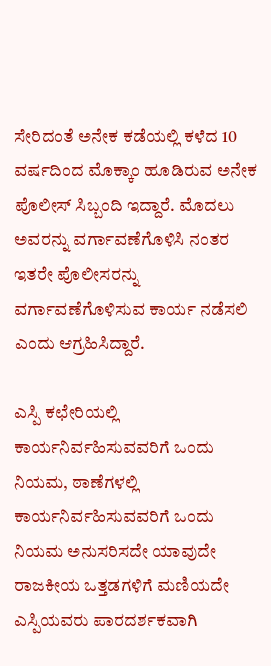ಸೇರಿದಂತೆ ಅನೇಕ ಕಡೆಯಲ್ಲಿ ಕಳೆದ 10 ವರ್ಷದಿಂದ ಮೊಕ್ಕಾಂ ಹೂಡಿರುವ ಅನೇಕ ಪೊಲೀಸ್ ಸಿಬ್ಬಂದಿ ಇದ್ದಾರೆ. ಮೊದಲು ಅವರನ್ನು ವರ್ಗಾವಣೆಗೊಳಿಸಿ ನಂತರ ಇತರೇ ಪೊಲೀಸರನ್ನು ವರ್ಗಾವಣೆಗೊಳಿಸುವ ಕಾರ್ಯ ನಡೆಸಲಿ ಎಂದು ಆಗ್ರಹಿಸಿದ್ದಾರೆ.

ಎಸ್ಪಿ ಕಛೇರಿಯಲ್ಲಿ ಕಾರ್ಯನಿರ್ವಹಿಸುವವರಿಗೆ ಒಂದು ನಿಯಮ, ಠಾಣೆಗಳಲ್ಲಿ ಕಾರ್ಯನಿರ್ವಹಿಸುವವರಿಗೆ ಒಂದು ನಿಯಮ ಅನುಸರಿಸದೇ ಯಾವುದೇ ರಾಜಕೀಯ ಒತ್ತಡಗಳಿಗೆ ಮಣಿಯದೇ ಎಸ್ಪಿಯವರು ಪಾರದರ್ಶಕವಾಗಿ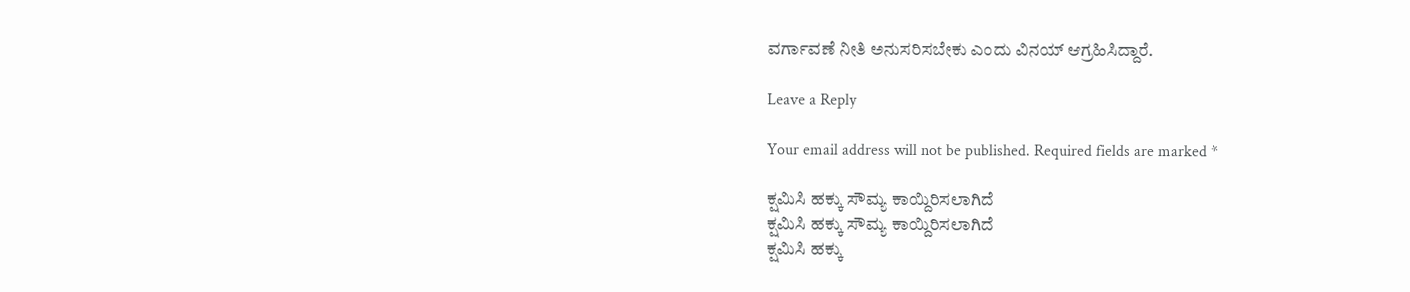ವರ್ಗಾವಣೆ ನೀತಿ ಅನುಸರಿಸಬೇಕು ಎಂದು ವಿನಯ್ ಆಗ್ರಹಿಸಿದ್ದಾರೆ.

Leave a Reply

Your email address will not be published. Required fields are marked *

ಕ್ಷಮಿಸಿ ಹಕ್ಕು ಸೌಮ್ಯ ಕಾಯ್ದಿರಿಸಲಾಗಿದೆ
ಕ್ಷಮಿಸಿ ಹಕ್ಕು ಸೌಮ್ಯ ಕಾಯ್ದಿರಿಸಲಾಗಿದೆ
ಕ್ಷಮಿಸಿ ಹಕ್ಕು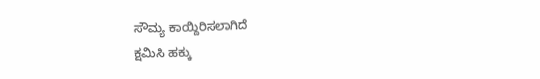ಸೌಮ್ಯ ಕಾಯ್ದಿರಿಸಲಾಗಿದೆ
ಕ್ಷಮಿಸಿ ಹಕ್ಕು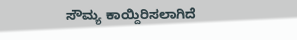ಸೌಮ್ಯ ಕಾಯ್ದಿರಿಸಲಾಗಿದೆ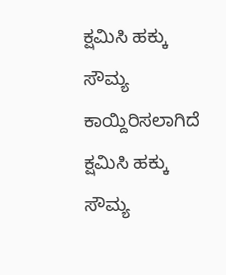ಕ್ಷಮಿಸಿ ಹಕ್ಕು ಸೌಮ್ಯ ಕಾಯ್ದಿರಿಸಲಾಗಿದೆ
ಕ್ಷಮಿಸಿ ಹಕ್ಕು ಸೌಮ್ಯ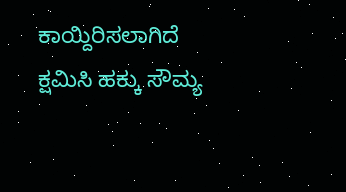ಕಾಯ್ದಿರಿಸಲಾಗಿದೆ
ಕ್ಷಮಿಸಿ ಹಕ್ಕು ಸೌಮ್ಯ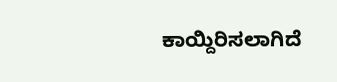ಕಾಯ್ದಿರಿಸಲಾಗಿದೆ